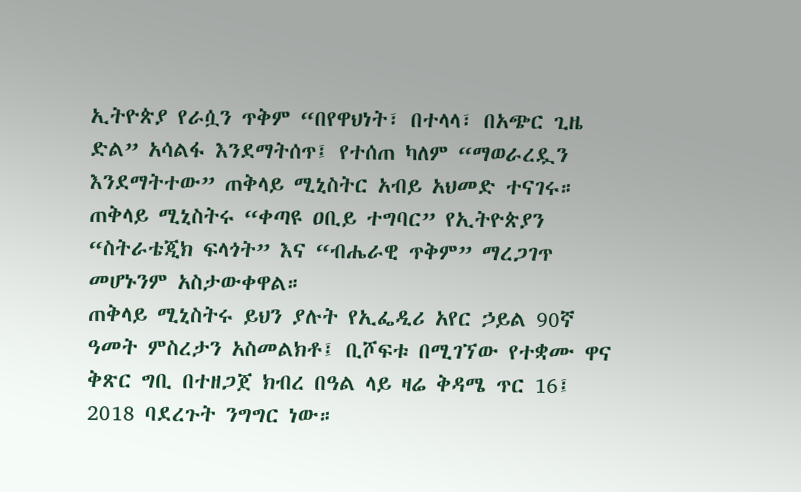ኢትዮጵያ የራሷን ጥቅም “በየዋህነት፣ በተላላ፣ በአጭር ጊዜ ድል” አሳልፋ እንደማትሰጥ፤ የተሰጠ ካለም “ማወራረዷን እንደማትተው” ጠቅላይ ሚኒስትር አብይ አህመድ ተናገሩ። ጠቅላይ ሚኒስትሩ “ቀጣዩ ዐቢይ ተግባር” የኢትዮጵያን “ስትራቴጂክ ፍላጎት” እና “ብሔራዊ ጥቅም” ማረጋገጥ መሆኑንም አስታውቀዋል።
ጠቅላይ ሚኒስትሩ ይህን ያሉት የኢፌዲሪ አየር ኃይል 90ኛ ዓመት ምስረታን አስመልክቶ፤ ቢሾፍቱ በሚገኘው የተቋሙ ዋና ቅጽር ግቢ በተዘጋጀ ክብረ በዓል ላይ ዛሬ ቅዳሜ ጥር 16፤ 2018 ባደረጉት ንግግር ነው።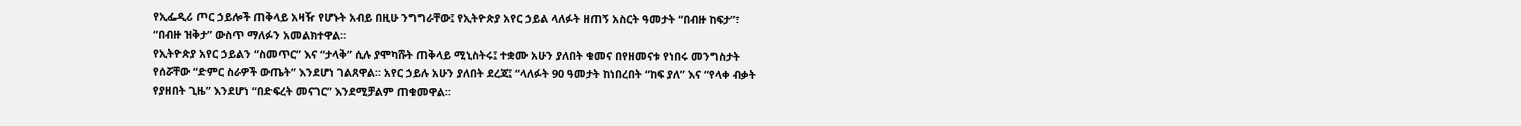የኢፌዲሪ ጦር ኃይሎች ጠቅላይ አዛዥ የሆኑት አብይ በዚሁ ንግግራቸው፤ የኢትዮጵያ አየር ኃይል ላለፉት ዘጠኝ አስርት ዓመታት “በብዙ ከፍታ”፣ “በብዙ ዝቅታ” ውስጥ ማለፉን አመልክተዋል።
የኢትዮጵያ አየር ኃይልን “ስመጥር” እና “ታላቅ” ሲሉ ያሞካሹት ጠቅላይ ሚኒስትሩ፤ ተቋሙ አሁን ያለበት ቁመና በየዘመናቱ የነበሩ መንግስታት የሰሯቸው “ድምር ስራዎች ውጤት” እንደሆነ ገልጸዋል። አየር ኃይሉ አሁን ያለበት ደረጃ፤ “ላለፉት 90 ዓመታት ከነበረበት “ከፍ ያለ” እና “የላቀ ብቃት የያዘበት ጊዜ” እንደሆነ “በድፍረት መናገር” እንደሚቻልም ጠቁመዋል።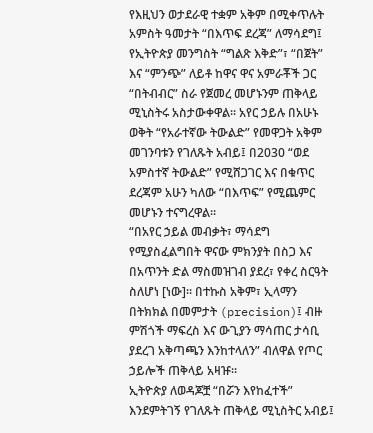የእዚህን ወታደራዊ ተቋም አቅም በሚቀጥሉት አምስት ዓመታት “በእጥፍ ደረጃ” ለማሳደግ፤ የኢትዮጵያ መንግስት “ግልጽ እቅድ”፣ “በጀት” እና “ምንጭ” ለይቶ ከዋና ዋና አምራቾች ጋር “በትብብር” ስራ የጀመረ መሆኑንም ጠቅላይ ሚኒስትሩ አስታውቀዋል። አየር ኃይሉ በአሁኑ ወቅት “የአራተኛው ትውልድ” የመዋጋት አቅም መገንባቱን የገለጹት አብይ፤ በ2030 “ወደ አምስተኛ ትውልድ” የሚሸጋገር እና በቁጥር ደረጃም አሁን ካለው “በእጥፍ” የሚጨምር መሆኑን ተናግረዋል።
“በአየር ኃይል መብቃት፣ ማሳደግ የሚያስፈልግበት ዋናው ምክንያት በስጋ እና በአጥንት ድል ማስመዝገብ ያደረ፣ የቀረ ስርዓት ስለሆነ [ነው]። በተኩስ አቅም፣ ኢላማን በትክክል በመምታት (precision)፤ ብዙ ምሽጎች ማፍረስ እና ውጊያን ማሳጠር ታሳቢ ያደረገ አቅጣጫን እንከተላለን” ብለዋል የጦር ኃይሎች ጠቅላይ አዛዡ።
ኢትዮጵያ ለወዳጆቿ “በሯን እየከፈተች” እንደምትገኝ የገለጹት ጠቅላይ ሚኒስትር አብይ፤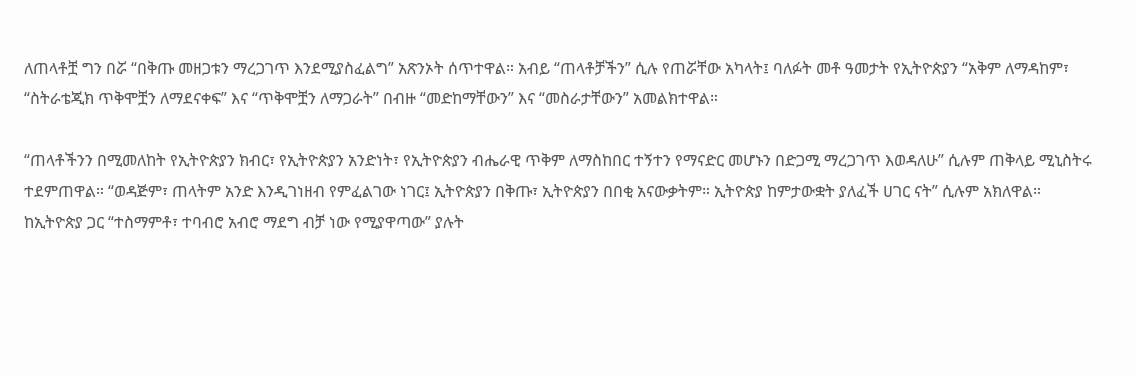ለጠላቶቿ ግን በሯ “በቅጡ መዘጋቱን ማረጋገጥ እንደሚያስፈልግ” አጽንኦት ሰጥተዋል። አብይ “ጠላቶቻችን” ሲሉ የጠሯቸው አካላት፤ ባለፉት መቶ ዓመታት የኢትዮጵያን “አቅም ለማዳከም፣ “ስትራቴጂክ ጥቅሞቿን ለማደናቀፍ” እና “ጥቅሞቿን ለማጋራት” በብዙ “መድከማቸውን” እና “መስራታቸውን” አመልክተዋል።

“ጠላቶችንን በሚመለከት የኢትዮጵያን ክብር፣ የኢትዮጵያን አንድነት፣ የኢትዮጵያን ብሔራዊ ጥቅም ለማስከበር ተኝተን የማናድር መሆኑን በድጋሚ ማረጋገጥ እወዳለሁ” ሲሉም ጠቅላይ ሚኒስትሩ ተደምጠዋል። “ወዳጅም፣ ጠላትም አንድ እንዲገነዘብ የምፈልገው ነገር፤ ኢትዮጵያን በቅጡ፣ ኢትዮጵያን በበቂ አናውቃትም። ኢትዮጵያ ከምታውቋት ያለፈች ሀገር ናት” ሲሉም አክለዋል።
ከኢትዮጵያ ጋር “ተስማምቶ፣ ተባብሮ አብሮ ማደግ ብቻ ነው የሚያዋጣው” ያሉት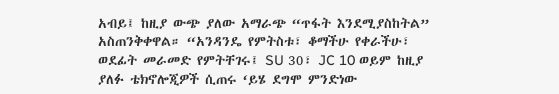አብይ፤ ከዚያ ውጭ ያለው አማራጭ “ጥፋት እንደሚያስከትል” አስጠንቅቀዋል። “አንዳንዴ የምትስቱ፣ ቆማችሁ የቀራችሁ፣ ወደፊት መራመድ የምትቸገሩ፤ SU 30፣ JC 10 ወይም ከዚያ ያለፉ ቴክኖሎጂዎች ሲጠሩ ‘ይሄ ደግሞ ምንድነው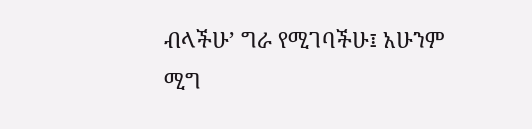ብላችሁ’ ግራ የሚገባችሁ፤ አሁንም ሚግ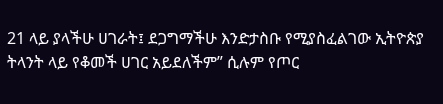21 ላይ ያላችሁ ሀገራት፤ ደጋግማችሁ እንድታስቡ የሚያስፈልገው ኢትዮጵያ ትላንት ላይ የቆመች ሀገር አይደለችም” ሲሉም የጦር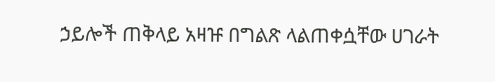ኃይሎች ጠቅላይ አዛዡ በግልጽ ላልጠቀሷቸው ሀገራት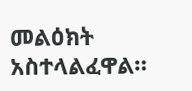መልዕክት አስተላልፈዋል።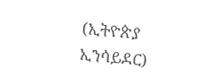(ኢትዮጵያ ኢንሳይደር)